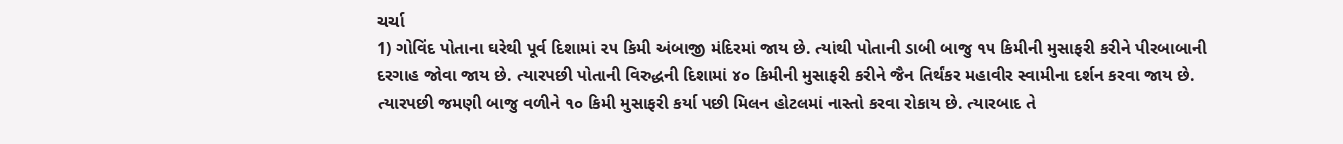ચર્ચા
1) ગોવિંદ પોતાના ઘરેથી પૂર્વ દિશામાં ૨૫ કિમી અંબાજી મંદિરમાં જાય છે. ત્યાંથી પોતાની ડાબી બાજુ ૧૫ કિમીની મુસાફરી કરીને પીરબાબાની દરગાહ જોવા જાય છે. ત્યારપછી પોતાની વિરુદ્ધની દિશામાં ૪૦ કિમીની મુસાફરી કરીને જૈન તિર્થંકર મહાવીર સ્વામીના દર્શન કરવા જાય છે. ત્યારપછી જમણી બાજુ વળીને ૧૦ કિમી મુસાફરી કર્યા પછી મિલન હોટલમાં નાસ્તો કરવા રોકાય છે. ત્યારબાદ તે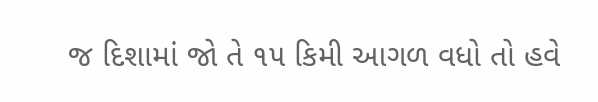જ દિશામાં જો તે ૧૫ કિમી આગળ વધો તો હવે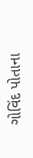ગોવિંદ પોતાના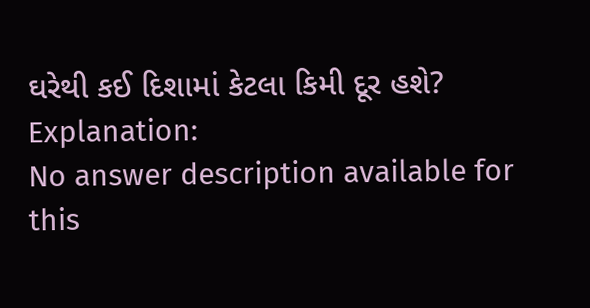ઘરેથી કઈ દિશામાં કેટલા કિમી દૂર હશે?
Explanation:
No answer description available for this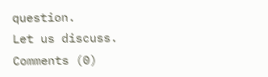question.
Let us discuss.
Comments (0)